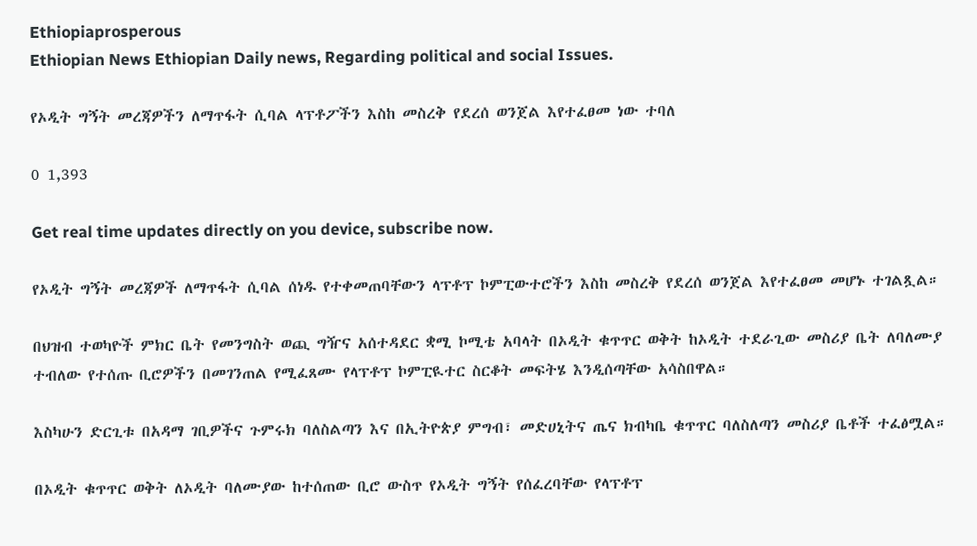Ethiopiaprosperous
Ethiopian News Ethiopian Daily news, Regarding political and social Issues.

የኦዲት ግኝት መረጃዎችን ለማጥፋት ሲባል ላፕቶፖችን እስከ መስረቅ የደረሰ ወንጀል እየተፈፀመ ነው ተባለ

0 1,393

Get real time updates directly on you device, subscribe now.

የኦዲት ግኝት መረጃዎች ለማጥፋት ሲባል ሰነዱ የተቀመጠባቸውን ላፕቶፕ ኮምፒውተሮችን እስከ መስረቅ የደረሰ ወንጀል እየተፈፀመ መሆኑ ተገልጿል።

በህዝብ ተወካዮች ምክር ቤት የመንግስት ወጪ ግዥና አሰተዳደር ቋሚ ኮሚቴ አባላት በኦዲት ቁጥጥር ወቅት ከኦዲት ተደራጊው መስሪያ ቤት ለባለሙያ ተብለው የተሰጡ ቢሮዎችን በመገንጠል የሚፈጸሙ የላፕቶፕ ኮምፒዪተር ስርቆት መፍትሄ እንዲሰጣቸው አሳስበዋል።

እስካሁን ድርጊቱ በአዳማ ገቢዎችና ጉምሩክ ባለስልጣን እና በኢትዮጵያ ምግብ፣ መድሀኒትና ጤና ክብካቤ ቁጥጥር ባለስለጣን መስሪያ ቤቶች ተፈፅሟል።

በኦዲት ቁጥጥር ወቅት ለኦዲት ባለሙያው ከተሰጠው ቢሮ ውስጥ የኦዲት ግኝት የሰፈረባቸው የላፕቶፕ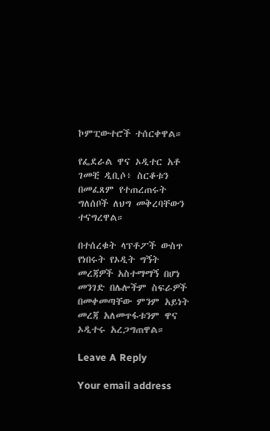ኮምፒውተሮች ተሰርቀዋል።

የፌደራል ዋና ኦዲተር አቶ ገመቺ ዲቢሶ፥ ስርቆቱን በመፈጸም የተጠረጠሩት ግለሰቦች ለህግ መቅረባቸውን ተናግረዋል።

በተሰረቁት ላፕቶፖች ውስጥ የነበሩት የኦዲት ግኝት መረጃዎች አስተማማኝ በሆነ መንገድ በሌሎችም ስፍራዎች በመቀመጣቸው ምንም አይነት መረጃ አለመጥፋቱንም ዋና ኦዲተሩ አረጋግጠዋል።

Leave A Reply

Your email address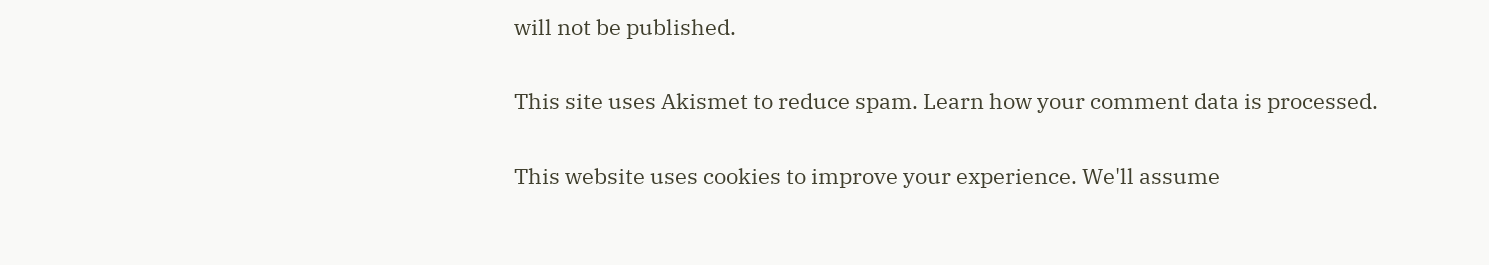will not be published.

This site uses Akismet to reduce spam. Learn how your comment data is processed.

This website uses cookies to improve your experience. We'll assume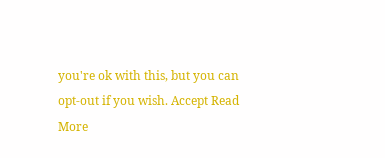you're ok with this, but you can opt-out if you wish. Accept Read More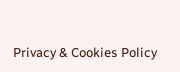Privacy & Cookies Policy